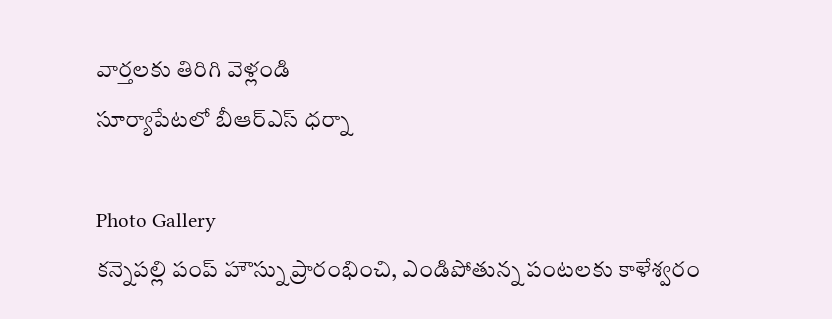వార్తలకు తిరిగి వెళ్లండి
సూర్యాపేటలో బీఆర్ఎస్ ధర్నా

Photo Gallery
కన్నెపల్లి పంప్ హౌస్ను ప్రారంభించి, ఎండిపోతున్న పంటలకు కాళేశ్వరం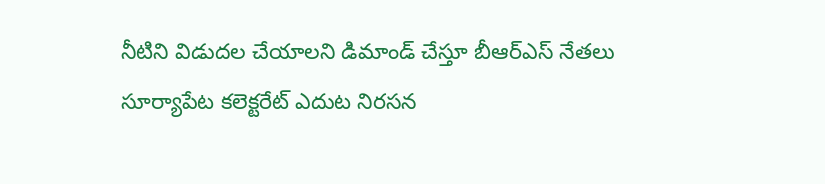నీటిని విడుదల చేయాలని డిమాండ్ చేస్తూ బీఆర్ఎస్ నేతలు సూర్యాపేట కలెక్టరేట్ ఎదుట నిరసన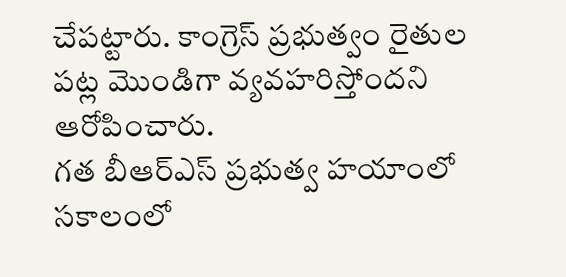చేపట్టారు. కాంగ్రెస్ ప్రభుత్వం రైతుల పట్ల మొండిగా వ్యవహరిస్తోందని ఆరోపించారు.
గత బీఆర్ఎస్ ప్రభుత్వ హయాంలో సకాలంలో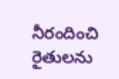నీరందించి రైతులను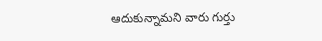ఆదుకున్నామని వారు గుర్తు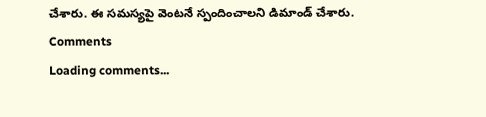చేశారు. ఈ సమస్యపై వెంటనే స్పందించాలని డిమాండ్ చేశారు.
Comments
Loading comments...